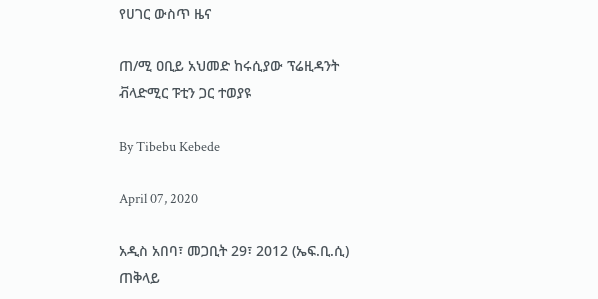የሀገር ውስጥ ዜና

ጠ/ሚ ዐቢይ አህመድ ከሩሲያው ፕሬዚዳንት ቭላድሚር ፑቲን ጋር ተወያዩ

By Tibebu Kebede

April 07, 2020

አዲስ አበባ፣ መጋቢት 29፣ 2012 (ኤፍ.ቢ.ሲ) ጠቅላይ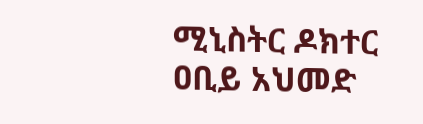ሚኒስትር ዶክተር ዐቢይ አህመድ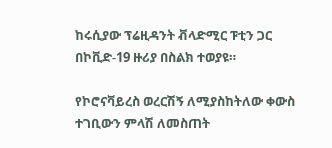ከሩሲያው ፕሬዚዳንት ቭላድሚር ፑቲን ጋር በኮቪድ-19 ዙሪያ በስልክ ተወያዩ።

የኮሮናቫይረስ ወረርሽኝ ለሚያስከትለው ቀውስ ተገቢውን ምላሽ ለመስጠት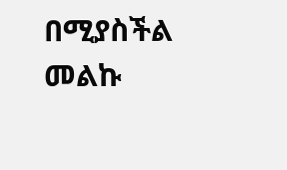በሚያስችል መልኩ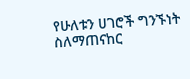የሁለቱን ሀገሮች ግንኙነት ስለማጠናከር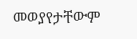መወያየታቸውም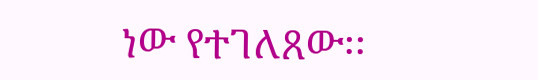ነው የተገለጸው፡፡